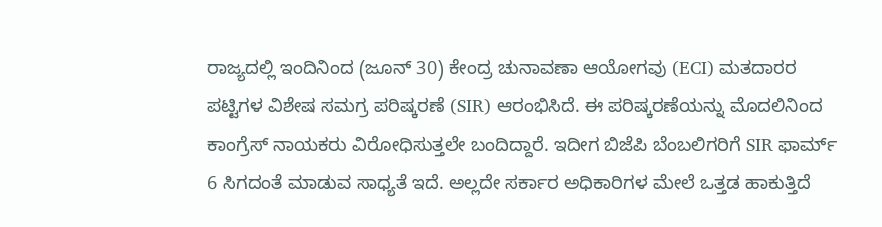ರಾಜ್ಯದಲ್ಲಿ ಇಂದಿನಿಂದ (ಜೂನ್ 30) ಕೇಂದ್ರ ಚುನಾವಣಾ ಆಯೋಗವು (ECI) ಮತದಾರರ ಪಟ್ಟಿಗಳ ವಿಶೇಷ ಸಮಗ್ರ ಪರಿಷ್ಕರಣೆ (SIR) ಆರಂಭಿಸಿದೆ. ಈ ಪರಿಷ್ಕರಣೆಯನ್ನು ಮೊದಲಿನಿಂದ ಕಾಂಗ್ರೆಸ್ ನಾಯಕರು ವಿರೋಧಿಸುತ್ತಲೇ ಬಂದಿದ್ದಾರೆ. ಇದೀಗ ಬಿಜೆಪಿ ಬೆಂಬಲಿಗರಿಗೆ SIR ಫಾರ್ಮ್ 6 ಸಿಗದಂತೆ ಮಾಡುವ ಸಾಧ್ಯತೆ ಇದೆ. ಅಲ್ಲದೇ ಸರ್ಕಾರ ಅಧಿಕಾರಿಗಳ ಮೇಲೆ ಒತ್ತಡ ಹಾಕುತ್ತಿದೆ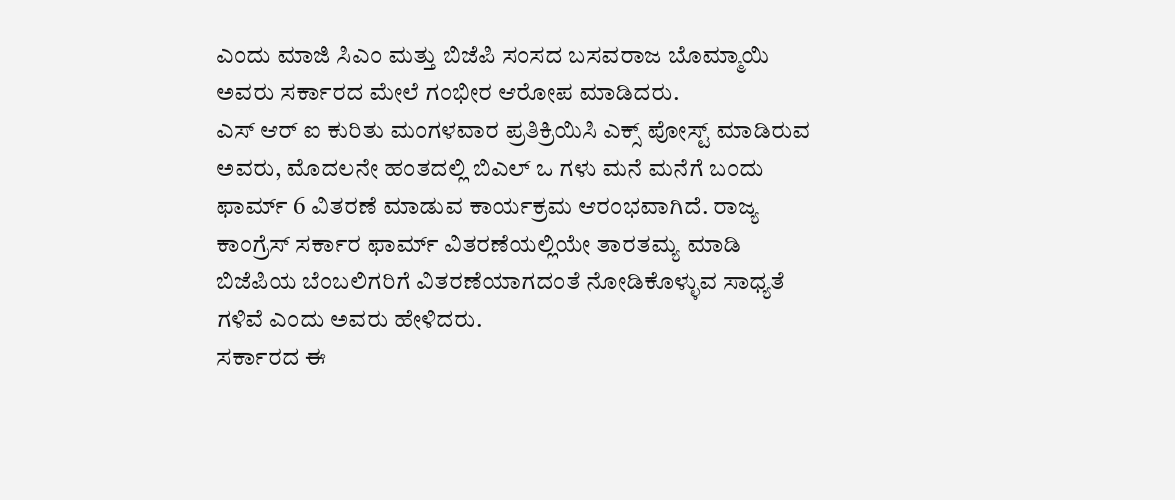ಎಂದು ಮಾಜಿ ಸಿಎಂ ಮತ್ತು ಬಿಜೆಪಿ ಸಂಸದ ಬಸವರಾಜ ಬೊಮ್ಮಾಯಿ ಅವರು ಸರ್ಕಾರದ ಮೇಲೆ ಗಂಭೀರ ಆರೋಪ ಮಾಡಿದರು.
ಎಸ್ ಆರ್ ಐ ಕುರಿತು ಮಂಗಳವಾರ ಪ್ರತಿಕ್ರಿಯಿಸಿ ಎಕ್ಸ್ ಪೋಸ್ಟ್ ಮಾಡಿರುವ ಅವರು, ಮೊದಲನೇ ಹಂತದಲ್ಲಿ ಬಿಎಲ್ ಒ ಗಳು ಮನೆ ಮನೆಗೆ ಬಂದು ಫಾರ್ಮ್ 6 ವಿತರಣೆ ಮಾಡುವ ಕಾರ್ಯಕ್ರಮ ಆರಂಭವಾಗಿದೆ. ರಾಜ್ಯ ಕಾಂಗ್ರೆಸ್ ಸರ್ಕಾರ ಫಾರ್ಮ್ ವಿತರಣೆಯಲ್ಲಿಯೇ ತಾರತಮ್ಯ ಮಾಡಿ ಬಿಜೆಪಿಯ ಬೆಂಬಲಿಗರಿಗೆ ವಿತರಣೆಯಾಗದಂತೆ ನೋಡಿಕೊಳ್ಳುವ ಸಾಧ್ಯತೆ ಗಳಿವೆ ಎಂದು ಅವರು ಹೇಳಿದರು.
ಸರ್ಕಾರದ ಈ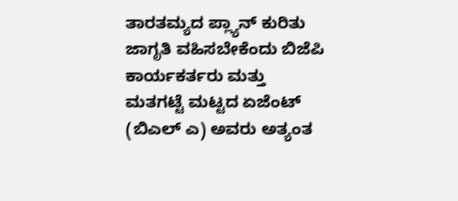ತಾರತಮ್ಯದ ಪ್ಲ್ಯಾನ್ ಕುರಿತು ಜಾಗೃತಿ ವಹಿಸಬೇಕೆಂದು ಬಿಜೆಪಿ ಕಾರ್ಯಕರ್ತರು ಮತ್ತು ಮತಗಟ್ಟೆ ಮಟ್ಟದ ಏಜೆಂಟ್ (ಬಿಎಲ್ ಎ) ಅವರು ಅತ್ಯಂತ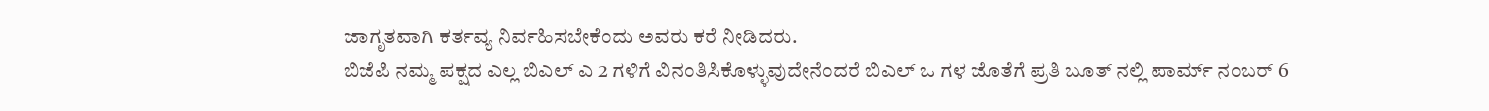ಜಾಗೃತವಾಗಿ ಕರ್ತವ್ಯ ನಿರ್ವಹಿಸಬೇಕೆಂದು ಅವರು ಕರೆ ನೀಡಿದರು.
ಬಿಜೆಪಿ ನಮ್ಮ ಪಕ್ಷದ ಎಲ್ಲ ಬಿಎಲ್ ಎ 2 ಗಳಿಗೆ ವಿನಂತಿಸಿಕೊಳ್ಳುವುದೇನೆಂದರೆ ಬಿಎಲ್ ಒ ಗಳ ಜೊತೆಗೆ ಪ್ರತಿ ಬೂತ್ ನಲ್ಲಿ ಪಾರ್ಮ್ ನಂಬರ್ 6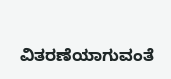ವಿತರಣೆಯಾಗುವಂತೆ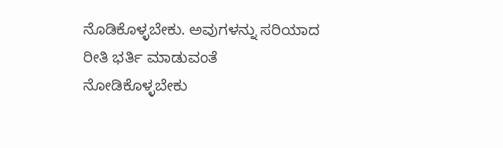ನೊಡಿಕೊಳ್ಳಬೇಕು. ಅವುಗಳನ್ನು ಸರಿಯಾದ ರೀತಿ ಭರ್ತಿ ಮಾಡುವಂತೆ ನೋಡಿಕೊಳ್ಳಬೇಕು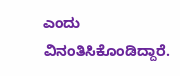ಎಂದು ವಿನಂತಿಸಿಕೊಂಡಿದ್ದಾರೆ.